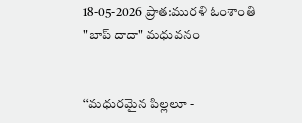18-05-2026 ప్రాత:మురళి ఓంశాంతి "బాప్ దాదా" మధువనం


‘‘మధురమైన పిల్లలూ -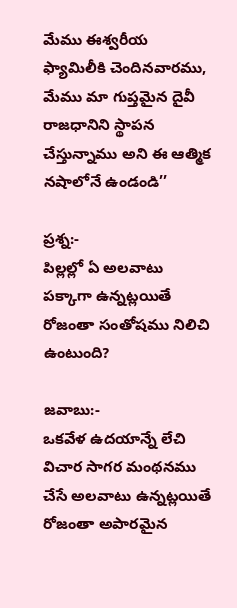మేము ఈశ్వరీయ ఫ్యామిలీకి చెందినవారము, మేము మా గుప్తమైన దైవీ రాజధానిని స్థాపన చేస్తున్నాము అని ఈ ఆత్మిక నషాలోనే ఉండండి’’

ప్రశ్న:-
పిల్లల్లో ఏ అలవాటు పక్కాగా ఉన్నట్లయితే రోజంతా సంతోషము నిలిచి ఉంటుంది?

జవాబు:-
ఒకవేళ ఉదయాన్నే లేచి విచార సాగర మంథనము చేసే అలవాటు ఉన్నట్లయితే రోజంతా అపారమైన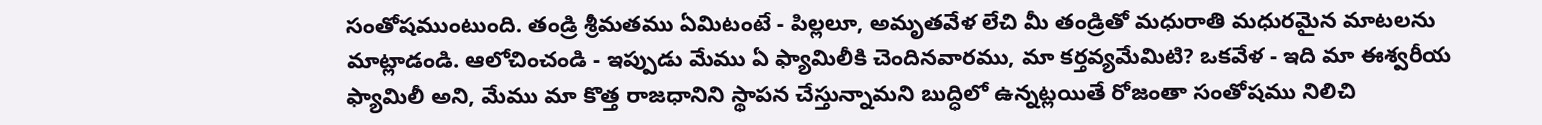సంతోషముంటుంది. తండ్రి శ్రీమతము ఏమిటంటే - పిల్లలూ, అమృతవేళ లేచి మీ తండ్రితో మధురాతి మధురమైన మాటలను మాట్లాడండి. ఆలోచించండి - ఇప్పుడు మేము ఏ ఫ్యామిలీకి చెందినవారము, మా కర్తవ్యమేమిటి? ఒకవేళ - ఇది మా ఈశ్వరీయ ఫ్యామిలీ అని, మేము మా కొత్త రాజధానిని స్థాపన చేస్తున్నామని బుద్ధిలో ఉన్నట్లయితే రోజంతా సంతోషము నిలిచి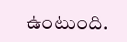ఉంటుంది.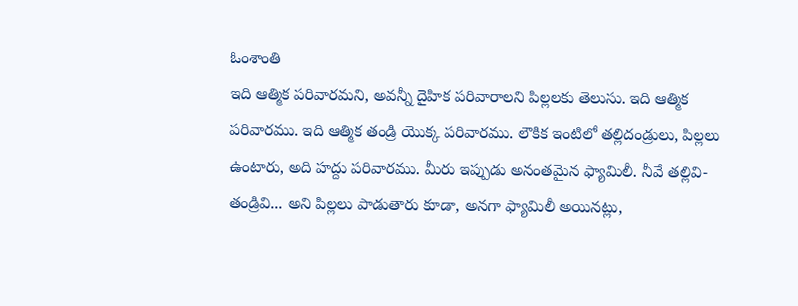ఓంశాంతి
ఇది ఆత్మిక పరివారమని, అవన్నీ దైహిక పరివారాలని పిల్లలకు తెలుసు. ఇది ఆత్మిక పరివారము. ఇది ఆత్మిక తండ్రి యొక్క పరివారము. లౌకిక ఇంటిలో తల్లిదండ్రులు, పిల్లలు ఉంటారు, అది హద్దు పరివారము. మీరు ఇప్పుడు అనంతమైన ఫ్యామిలీ. నీవే తల్లివి-తండ్రివి... అని పిల్లలు పాడుతారు కూడా, అనగా ఫ్యామిలీ అయినట్లు,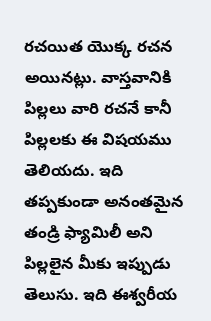రచయిత యొక్క రచన అయినట్లు. వాస్తవానికి పిల్లలు వారి రచనే కానీ పిల్లలకు ఈ విషయము తెలియదు. ఇది తప్పకుండా అనంతమైన తండ్రి ఫ్యామిలీ అని పిల్లలైన మీకు ఇప్పుడు తెలుసు. ఇది ఈశ్వరీయ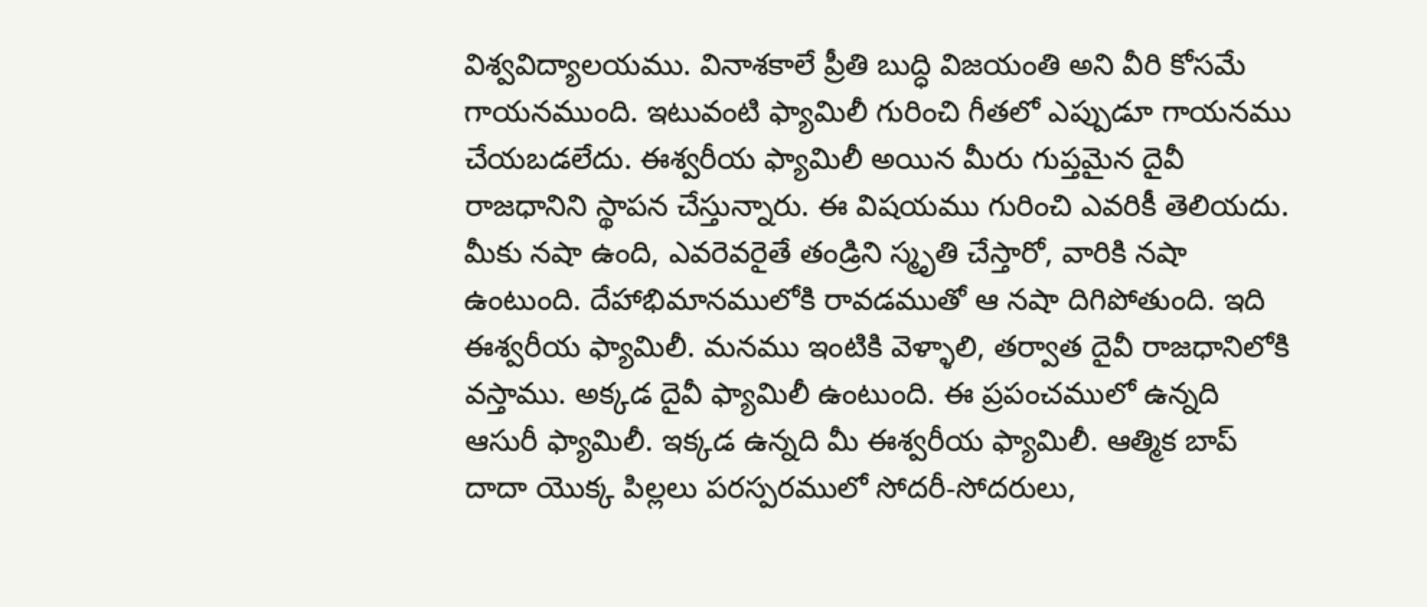విశ్వవిద్యాలయము. వినాశకాలే ప్రీతి బుద్ధి విజయంతి అని వీరి కోసమే గాయనముంది. ఇటువంటి ఫ్యామిలీ గురించి గీతలో ఎప్పుడూ గాయనము చేయబడలేదు. ఈశ్వరీయ ఫ్యామిలీ అయిన మీరు గుప్తమైన దైవీ రాజధానిని స్థాపన చేస్తున్నారు. ఈ విషయము గురించి ఎవరికీ తెలియదు. మీకు నషా ఉంది, ఎవరెవరైతే తండ్రిని స్మృతి చేస్తారో, వారికి నషా ఉంటుంది. దేహాభిమానములోకి రావడముతో ఆ నషా దిగిపోతుంది. ఇది ఈశ్వరీయ ఫ్యామిలీ. మనము ఇంటికి వెళ్ళాలి, తర్వాత దైవీ రాజధానిలోకి వస్తాము. అక్కడ దైవీ ఫ్యామిలీ ఉంటుంది. ఈ ప్రపంచములో ఉన్నది ఆసురీ ఫ్యామిలీ. ఇక్కడ ఉన్నది మీ ఈశ్వరీయ ఫ్యామిలీ. ఆత్మిక బాప్ దాదా యొక్క పిల్లలు పరస్పరములో సోదరీ-సోదరులు,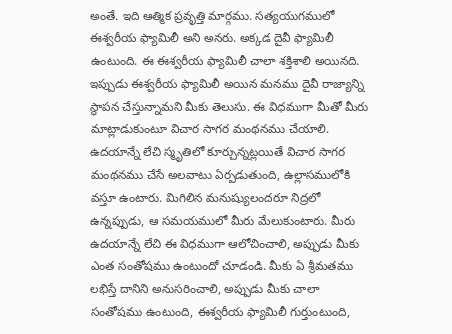అంతే. ఇది ఆత్మిక ప్రవృత్తి మార్గము. సత్యయుగములో ఈశ్వరీయ ఫ్యామిలీ అని అనరు. అక్కడ దైవీ ఫ్యామిలీ ఉంటుంది. ఈ ఈశ్వరీయ ఫ్యామిలీ చాలా శక్తిశాలి అయినది. ఇప్పుడు ఈశ్వరీయ ఫ్యామిలీ అయిన మనము దైవీ రాజ్యాన్ని స్థాపన చేస్తున్నామని మీకు తెలుసు. ఈ విధముగా మీతో మీరు మాట్లాడుకుంటూ విచార సాగర మంథనము చేయాలి. ఉదయాన్నే లేచి స్మృతిలో కూర్చున్నట్లయితే విచార సాగర మంథనము చేసే అలవాటు ఏర్పడుతుంది, ఉల్లాసములోకి వస్తూ ఉంటారు. మిగిలిన మనుష్యులందరూ నిద్రలో ఉన్నప్పుడు, ఆ సమయములో మీరు మేలుకుంటారు. మీరు ఉదయాన్నే లేచి ఈ విధముగా ఆలోచించాలి, అప్పుడు మీకు ఎంత సంతోషము ఉంటుందో చూడండి. మీకు ఏ శ్రీమతము లభిస్తే దానిని అనుసరించాలి, అప్పుడు మీకు చాలా సంతోషము ఉంటుంది, ఈశ్వరీయ ఫ్యామిలీ గుర్తుంటుంది,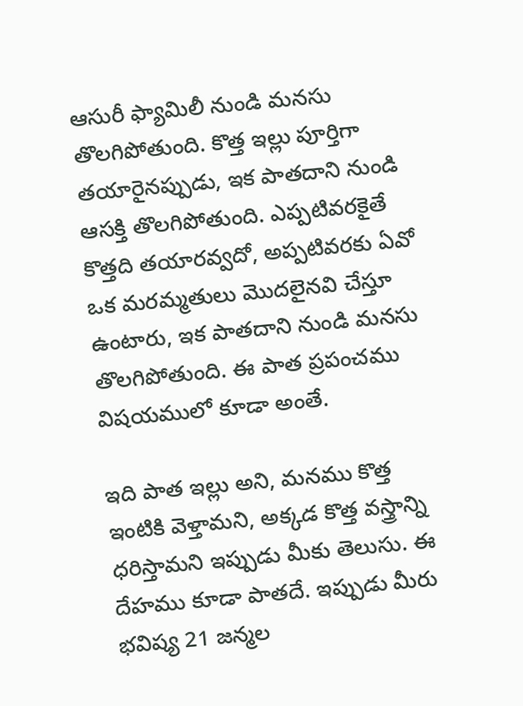ఆసురీ ఫ్యామిలీ నుండి మనసు తొలగిపోతుంది. కొత్త ఇల్లు పూర్తిగా తయారైనప్పుడు, ఇక పాతదాని నుండి ఆసక్తి తొలగిపోతుంది. ఎప్పటివరకైతే కొత్తది తయారవ్వదో, అప్పటివరకు ఏవో ఒక మరమ్మతులు మొదలైనవి చేస్తూ ఉంటారు, ఇక పాతదాని నుండి మనసు తొలగిపోతుంది. ఈ పాత ప్రపంచము విషయములో కూడా అంతే.

ఇది పాత ఇల్లు అని, మనము కొత్త ఇంటికి వెళ్తామని, అక్కడ కొత్త వస్త్రాన్ని ధరిస్తామని ఇప్పుడు మీకు తెలుసు. ఈ దేహము కూడా పాతదే. ఇప్పుడు మీరు భవిష్య 21 జన్మల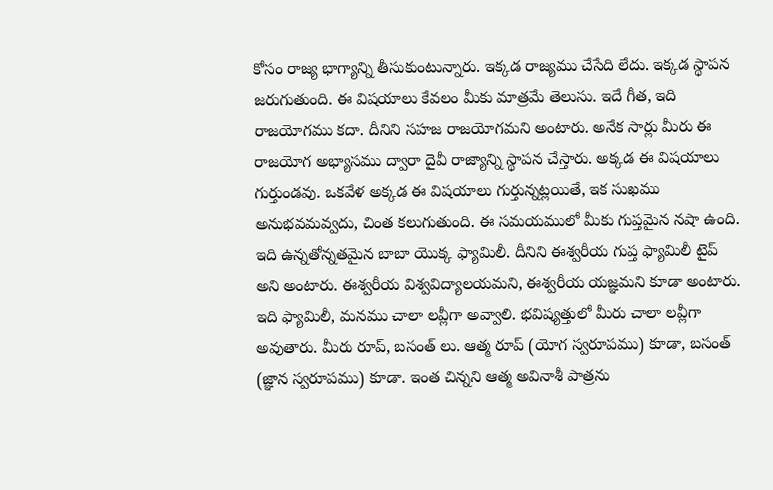కోసం రాజ్య భాగ్యాన్ని తీసుకుంటున్నారు. ఇక్కడ రాజ్యము చేసేది లేదు. ఇక్కడ స్థాపన జరుగుతుంది. ఈ విషయాలు కేవలం మీకు మాత్రమే తెలుసు. ఇదే గీత, ఇది రాజయోగము కదా. దీనిని సహజ రాజయోగమని అంటారు. అనేక సార్లు మీరు ఈ రాజయోగ అభ్యాసము ద్వారా దైవీ రాజ్యాన్ని స్థాపన చేస్తారు. అక్కడ ఈ విషయాలు గుర్తుండవు. ఒకవేళ అక్కడ ఈ విషయాలు గుర్తున్నట్లయితే, ఇక సుఖము అనుభవమవ్వదు, చింత కలుగుతుంది. ఈ సమయములో మీకు గుప్తమైన నషా ఉంది. ఇది ఉన్నతోన్నతమైన బాబా యొక్క ఫ్యామిలీ. దీనిని ఈశ్వరీయ గుప్త ఫ్యామిలీ టైప్ అని అంటారు. ఈశ్వరీయ విశ్వవిద్యాలయమని, ఈశ్వరీయ యజ్ఞమని కూడా అంటారు. ఇది ఫ్యామిలీ, మనము చాలా లవ్లీగా అవ్వాలి. భవిష్యత్తులో మీరు చాలా లవ్లీగా అవుతారు. మీరు రూప్, బసంత్ లు. ఆత్మ రూప్ (యోగ స్వరూపము) కూడా, బసంత్ (జ్ఞాన స్వరూపము) కూడా. ఇంత చిన్నని ఆత్మ అవినాశీ పాత్రను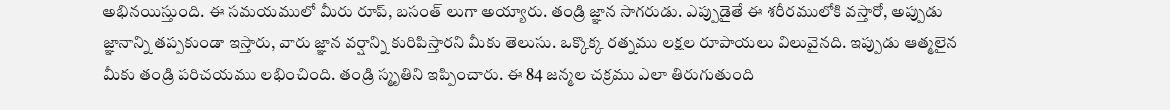అభినయిస్తుంది. ఈ సమయములో మీరు రూప్, బసంత్ లుగా అయ్యారు. తండ్రి జ్ఞాన సాగరుడు. ఎప్పుడైతే ఈ శరీరములోకి వస్తారో, అప్పుడు జ్ఞానాన్ని తప్పకుండా ఇస్తారు, వారు జ్ఞాన వర్షాన్ని కురిపిస్తారని మీకు తెలుసు. ఒక్కొక్క రత్నము లక్షల రూపాయలు విలువైనది. ఇప్పుడు ఆత్మలైన మీకు తండ్రి పరిచయము లభించింది. తండ్రి స్మృతిని ఇప్పించారు. ఈ 84 జన్మల చక్రము ఎలా తిరుగుతుంది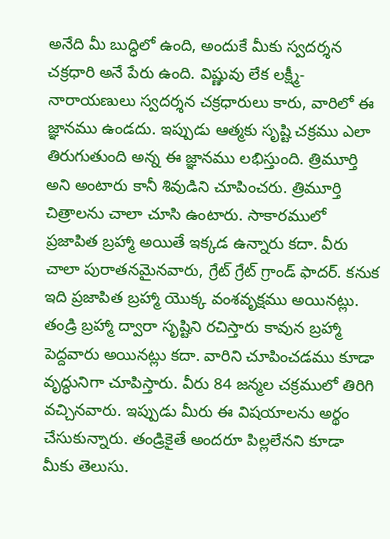అనేది మీ బుద్ధిలో ఉంది, అందుకే మీకు స్వదర్శన చక్రధారి అనే పేరు ఉంది. విష్ణువు లేక లక్ష్మీ-నారాయణులు స్వదర్శన చక్రధారులు కారు, వారిలో ఈ జ్ఞానము ఉండదు. ఇప్పుడు ఆత్మకు సృష్టి చక్రము ఎలా తిరుగుతుంది అన్న ఈ జ్ఞానము లభిస్తుంది. త్రిమూర్తి అని అంటారు కానీ శివుడిని చూపించరు. త్రిమూర్తి చిత్రాలను చాలా చూసి ఉంటారు. సాకారములో ప్రజాపిత బ్రహ్మా అయితే ఇక్కడ ఉన్నారు కదా. వీరు చాలా పురాతనమైనవారు, గ్రేట్ గ్రేట్ గ్రాండ్ ఫాదర్. కనుక ఇది ప్రజాపిత బ్రహ్మా యొక్క వంశవృక్షము అయినట్లు. తండ్రి బ్రహ్మా ద్వారా సృష్టిని రచిస్తారు కావున బ్రహ్మా పెద్దవారు అయినట్లు కదా. వారిని చూపించడము కూడా వృద్ధునిగా చూపిస్తారు. వీరు 84 జన్మల చక్రములో తిరిగి వచ్చినవారు. ఇప్పుడు మీరు ఈ విషయాలను అర్థం చేసుకున్నారు. తండ్రికైతే అందరూ పిల్లలేనని కూడా మీకు తెలుసు.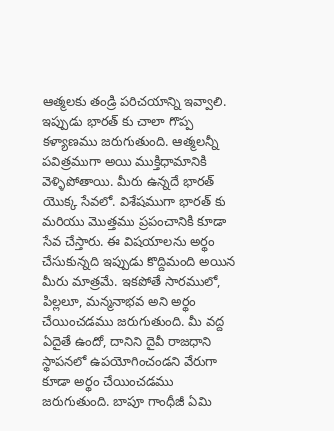ఆత్మలకు తండ్రి పరిచయాన్ని ఇవ్వాలి. ఇప్పుడు భారత్ కు చాలా గొప్ప కళ్యాణము జరుగుతుంది. ఆత్మలన్నీ పవిత్రముగా అయి ముక్తిధామానికి వెళ్ళిపోతాయి. మీరు ఉన్నదే భారత్ యొక్క సేవలో. విశేషముగా భారత్ కు మరియు మొత్తము ప్రపంచానికి కూడా సేవ చేస్తారు. ఈ విషయాలను అర్థం చేసుకున్నది ఇప్పుడు కొద్దిమంది అయిన మీరు మాత్రమే. ఇకపోతే సారములో, పిల్లలూ, మన్మనాభవ అని అర్థం చేయించడము జరుగుతుంది. మీ వద్ద ఏదైతే ఉందో, దానిని దైవీ రాజధాని స్థాపనలో ఉపయోగించండని వేరుగా కూడా అర్థం చేయించడము జరుగుతుంది. బాపూ గాంధీజీ ఏమి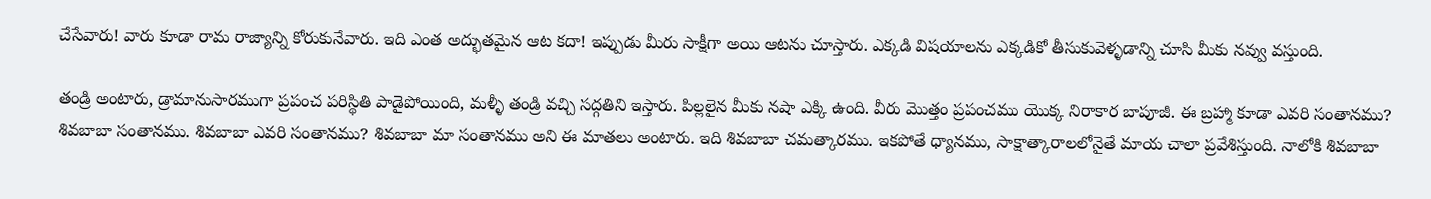చేసేవారు! వారు కూడా రామ రాజ్యాన్ని కోరుకునేవారు. ఇది ఎంత అద్భుతమైన ఆట కదా! ఇప్పుడు మీరు సాక్షీగా అయి ఆటను చూస్తారు. ఎక్కడి విషయాలను ఎక్కడికో తీసుకువెళ్ళడాన్ని చూసి మీకు నవ్వు వస్తుంది.

తండ్రి అంటారు, డ్రామానుసారముగా ప్రపంచ పరిస్థితి పాడైపోయింది, మళ్ళీ తండ్రి వచ్చి సద్గతిని ఇస్తారు. పిల్లలైన మీకు నషా ఎక్కి ఉంది. వీరు మొత్తం ప్రపంచము యొక్క నిరాకార బాపూజీ. ఈ బ్రహ్మా కూడా ఎవరి సంతానము? శివబాబా సంతానము. శివబాబా ఎవరి సంతానము? శివబాబా మా సంతానము అని ఈ మాతలు అంటారు. ఇది శివబాబా చమత్కారము. ఇకపోతే ధ్యానము, సాక్షాత్కారాలలోనైతే మాయ చాలా ప్రవేశిస్తుంది. నాలోకి శివబాబా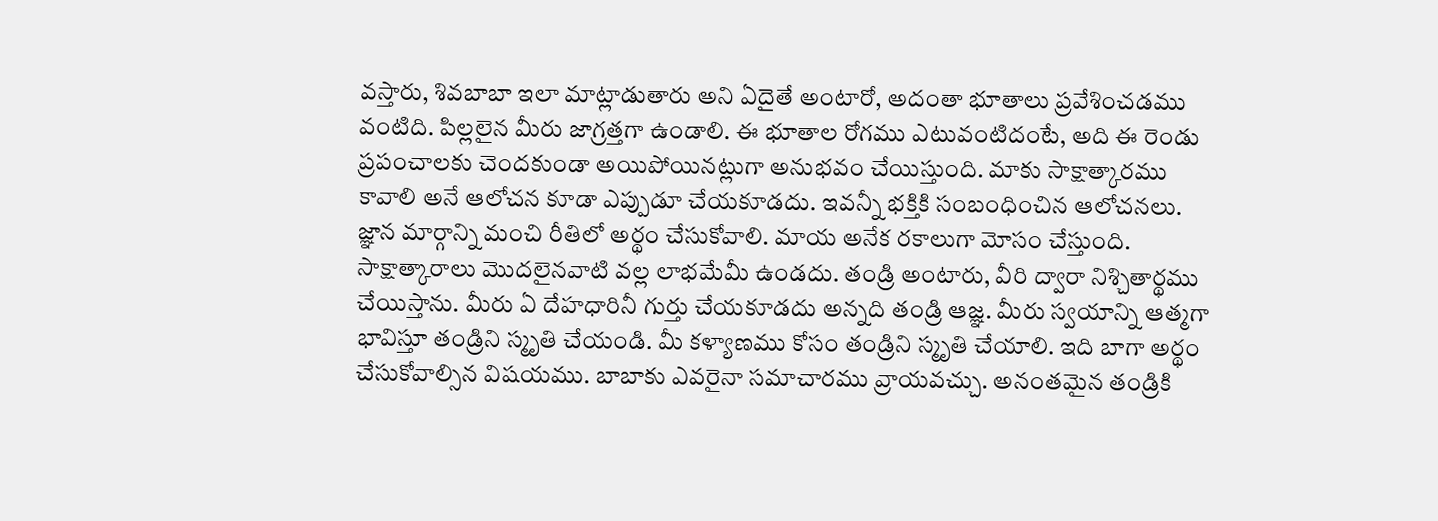వస్తారు, శివబాబా ఇలా మాట్లాడుతారు అని ఏదైతే అంటారో, అదంతా భూతాలు ప్రవేశించడము వంటిది. పిల్లలైన మీరు జాగ్రత్తగా ఉండాలి. ఈ భూతాల రోగము ఎటువంటిదంటే, అది ఈ రెండు ప్రపంచాలకు చెందకుండా అయిపోయినట్లుగా అనుభవం చేయిస్తుంది. మాకు సాక్షాత్కారము కావాలి అనే ఆలోచన కూడా ఎప్పుడూ చేయకూడదు. ఇవన్నీ భక్తికి సంబంధించిన ఆలోచనలు. జ్ఞాన మార్గాన్ని మంచి రీతిలో అర్థం చేసుకోవాలి. మాయ అనేక రకాలుగా మోసం చేస్తుంది. సాక్షాత్కారాలు మొదలైనవాటి వల్ల లాభమేమీ ఉండదు. తండ్రి అంటారు, వీరి ద్వారా నిశ్చితార్థము చేయిస్తాను. మీరు ఏ దేహధారినీ గుర్తు చేయకూడదు అన్నది తండ్రి ఆజ్ఞ. మీరు స్వయాన్ని ఆత్మగా భావిస్తూ తండ్రిని స్మృతి చేయండి. మీ కళ్యాణము కోసం తండ్రిని స్మృతి చేయాలి. ఇది బాగా అర్థం చేసుకోవాల్సిన విషయము. బాబాకు ఎవరైనా సమాచారము వ్రాయవచ్చు. అనంతమైన తండ్రికి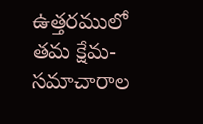ఉత్తరములో తమ క్షేమ-సమాచారాల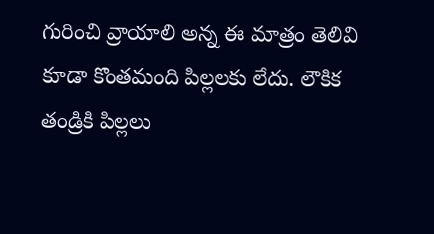గురించి వ్రాయాలి అన్న ఈ మాత్రం తెలివి కూడా కొంతమంది పిల్లలకు లేదు. లౌకిక తండ్రికి పిల్లలు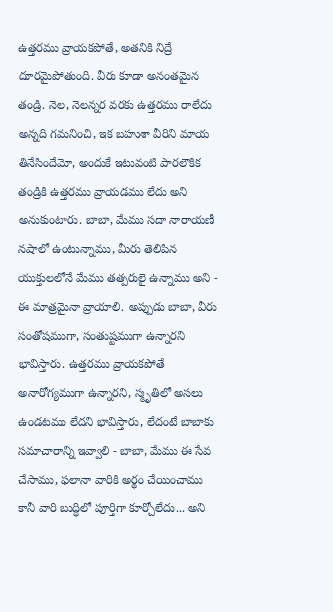ఉత్తరము వ్రాయకపోతే, అతనికి నిద్రే దూరమైపోతుంది. వీరు కూడా అనంతమైన తండ్రి. నెల, నెలన్నర వరకు ఉత్తరము రాలేదు అన్నది గమనించి, ఇక బహుశా వీరిని మాయ తినేసిందేమో, అందుకే ఇటువంటి పారలౌకిక తండ్రికి ఉత్తరము వ్రాయడము లేదు అని అనుకుంటారు. బాబా, మేము సదా నారాయణీ నషాలో ఉంటున్నాము, మీరు తెలిపిన యుక్తులలోనే మేము తత్పరులై ఉన్నాము అని - ఈ మాత్రమైనా వ్రాయాలి. అప్పుడు బాబా, వీరు సంతోషముగా, సంతుష్టముగా ఉన్నారని భావిస్తారు. ఉత్తరము వ్రాయకపోతే అనారోగ్యముగా ఉన్నారని, స్మృతిలో అసలు ఉండటము లేదని భావిస్తారు, లేదంటే బాబాకు సమాచారాన్ని ఇవ్వాలి - బాబా, మేము ఈ సేవ చేసాము, ఫలానా వారికి అర్థం చేయించాము కానీ వారి బుద్ధిలో పూర్తిగా కూర్చోలేదు... అని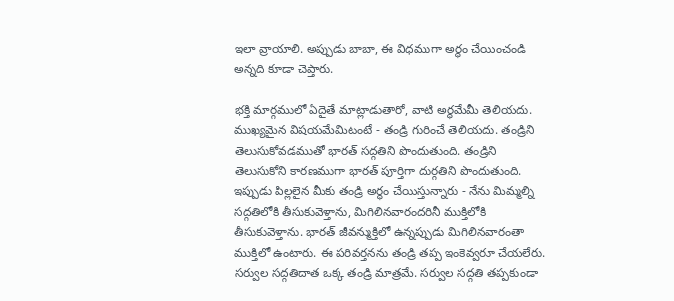ఇలా వ్రాయాలి. అప్పుడు బాబా, ఈ విధముగా అర్థం చేయించండి అన్నది కూడా చెప్తారు.

భక్తి మార్గములో ఏదైతే మాట్లాడుతారో, వాటి అర్థమేమీ తెలియదు. ముఖ్యమైన విషయమేమిటంటే - తండ్రి గురించే తెలియదు. తండ్రిని తెలుసుకోవడముతో భారత్ సద్గతిని పొందుతుంది. తండ్రిని తెలుసుకోని కారణముగా భారత్ పూర్తిగా దుర్గతిని పొందుతుంది. ఇప్పుడు పిల్లలైన మీకు తండ్రి అర్థం చేయిస్తున్నారు - నేను మిమ్మల్ని సద్గతిలోకి తీసుకువెళ్తాను, మిగిలినవారందరినీ ముక్తిలోకి తీసుకువెళ్తాను. భారత్ జీవన్ముక్తిలో ఉన్నప్పుడు మిగిలినవారంతా ముక్తిలో ఉంటారు. ఈ పరివర్తనను తండ్రి తప్ప ఇంకెవ్వరూ చేయలేరు. సర్వుల సద్గతిదాత ఒక్క తండ్రి మాత్రమే. సర్వుల సద్గతి తప్పకుండా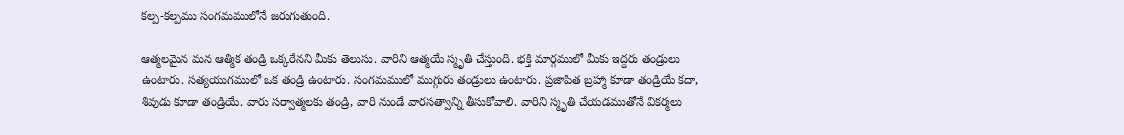కల్ప-కల్పము సంగమములోనే జరుగుతుంది.

ఆత్మలమైన మన ఆత్మిక తండ్రి ఒక్కరేనని మీకు తెలుసు. వారిని ఆత్మయే స్మృతి చేస్తుంది. భక్తి మార్గములో మీకు ఇద్దరు తండ్రులు ఉంటారు. సత్యయుగములో ఒక తండ్రి ఉంటారు. సంగమములో ముగ్గురు తండ్రులు ఉంటారు. ప్రజాపిత బ్రహ్మా కూడా తండ్రియే కదా, శివుడు కూడా తండ్రియే. వారు సర్వాత్మలకు తండ్రి, వారి నుండే వారసత్వాన్ని తీసుకోవాలి. వారిని స్మృతి చేయడముతోనే వికర్మలు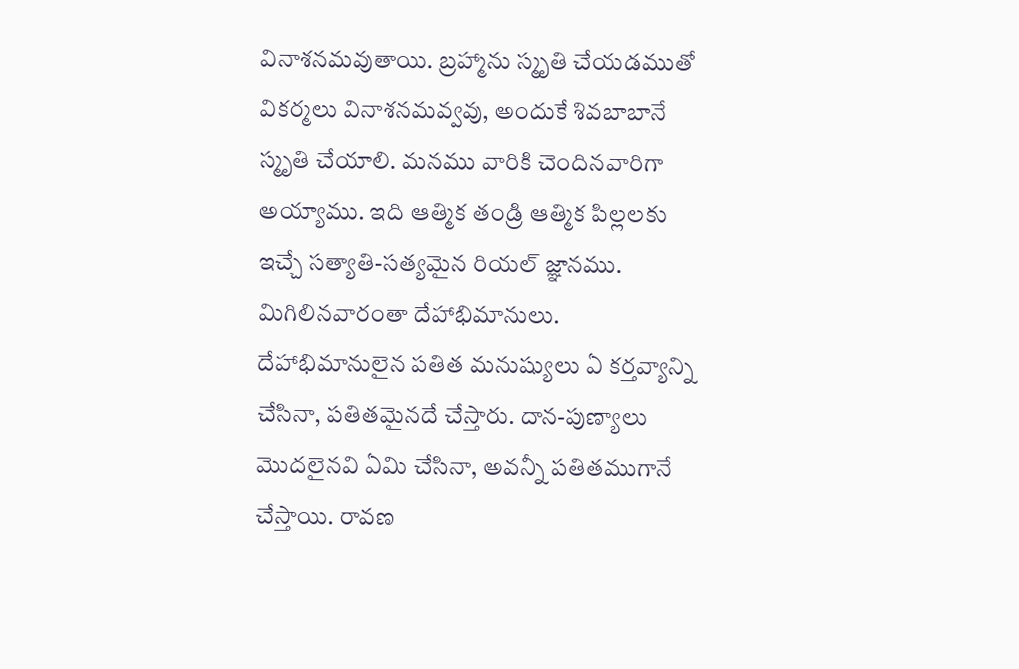వినాశనమవుతాయి. బ్రహ్మాను స్మృతి చేయడముతో వికర్మలు వినాశనమవ్వవు, అందుకే శివబాబానే స్మృతి చేయాలి. మనము వారికి చెందినవారిగా అయ్యాము. ఇది ఆత్మిక తండ్రి ఆత్మిక పిల్లలకు ఇచ్చే సత్యాతి-సత్యమైన రియల్ జ్ఞానము. మిగిలినవారంతా దేహాభిమానులు. దేహాభిమానులైన పతిత మనుష్యులు ఏ కర్తవ్యాన్ని చేసినా, పతితమైనదే చేస్తారు. దాన-పుణ్యాలు మొదలైనవి ఏమి చేసినా, అవన్నీ పతితముగానే చేస్తాయి. రావణ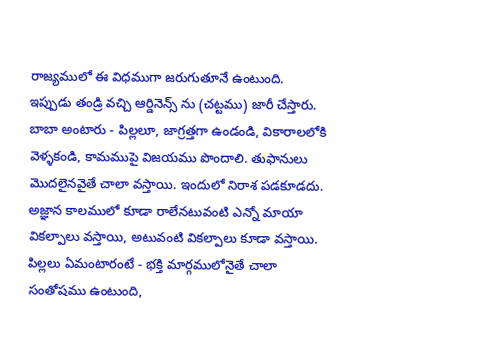రాజ్యములో ఈ విధముగా జరుగుతూనే ఉంటుంది. ఇప్పుడు తండ్రి వచ్చి ఆర్డినెన్స్ ను (చట్టము) జారీ చేస్తారు. బాబా అంటారు - పిల్లలూ, జాగ్రత్తగా ఉండండి, వికారాలలోకి వెళ్ళకండి, కామముపై విజయము పొందాలి. తుఫానులు మొదలైనవైతే చాలా వస్తాయి. ఇందులో నిరాశ పడకూడదు. అజ్ఞాన కాలములో కూడా రాలేనటువంటి ఎన్నో మాయా వికల్పాలు వస్తాయి, అటువంటి వికల్పాలు కూడా వస్తాయి. పిల్లలు ఏమంటారంటే - భక్తి మార్గములోనైతే చాలా సంతోషము ఉంటుంది,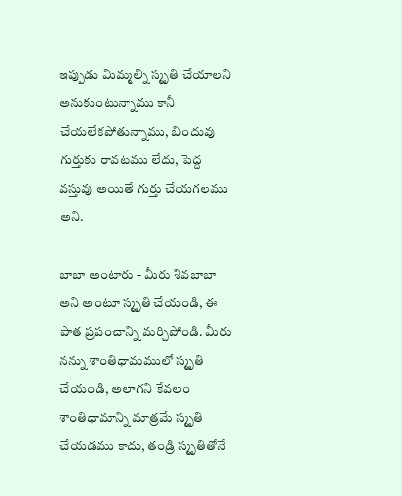ఇప్పుడు మిమ్మల్ని స్మృతి చేయాలని అనుకుంటున్నాము కానీ చేయలేకపోతున్నాము, బిందువు గుర్తుకు రావటము లేదు, పెద్ద వస్తువు అయితే గుర్తు చేయగలము అని.

బాబా అంటారు - మీరు శివబాబా అని అంటూ స్మృతి చేయండి, ఈ పాత ప్రపంచాన్ని మర్చిపోండి. మీరు నన్ను శాంతిధామములో స్మృతి చేయండి, అలాగని కేవలం శాంతిధామాన్ని మాత్రమే స్మృతి చేయడము కాదు, తండ్రి స్మృతితోనే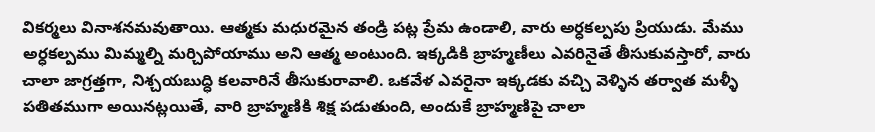వికర్మలు వినాశనమవుతాయి. ఆత్మకు మధురమైన తండ్రి పట్ల ప్రేమ ఉండాలి, వారు అర్ధకల్పపు ప్రియుడు. మేము అర్ధకల్పము మిమ్మల్ని మర్చిపోయాము అని ఆత్మ అంటుంది. ఇక్కడికి బ్రాహ్మణీలు ఎవరినైతే తీసుకువస్తారో, వారు చాలా జాగ్రత్తగా, నిశ్చయబుద్ధి కలవారినే తీసుకురావాలి. ఒకవేళ ఎవరైనా ఇక్కడకు వచ్చి వెళ్ళిన తర్వాత మళ్ళీ పతితముగా అయినట్లయితే, వారి బ్రాహ్మణికి శిక్ష పడుతుంది, అందుకే బ్రాహ్మణిపై చాలా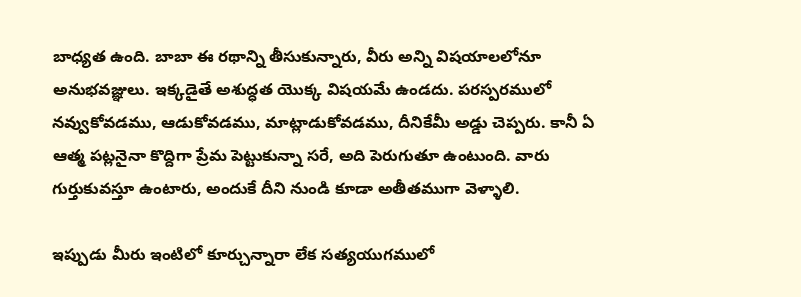బాధ్యత ఉంది. బాబా ఈ రథాన్ని తీసుకున్నారు, వీరు అన్ని విషయాలలోనూ అనుభవజ్ఞులు. ఇక్కడైతే అశుద్ధత యొక్క విషయమే ఉండదు. పరస్పరములో నవ్వుకోవడము, ఆడుకోవడము, మాట్లాడుకోవడము, దీనికేమీ అడ్డు చెప్పరు. కానీ ఏ ఆత్మ పట్లనైనా కొద్దిగా ప్రేమ పెట్టుకున్నా సరే, అది పెరుగుతూ ఉంటుంది. వారు గుర్తుకువస్తూ ఉంటారు, అందుకే దీని నుండి కూడా అతీతముగా వెళ్ళాలి.

ఇప్పుడు మీరు ఇంటిలో కూర్చున్నారా లేక సత్యయుగములో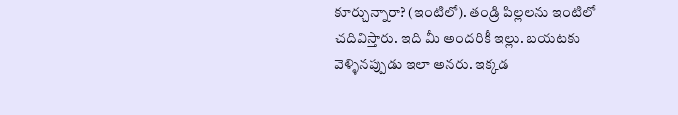కూర్చున్నారా? (ఇంటిలో). తండ్రి పిల్లలను ఇంటిలో చదివిస్తారు. ఇది మీ అందరికీ ఇల్లు. బయటకు వెళ్ళినప్పుడు ఇలా అనరు. ఇక్కడ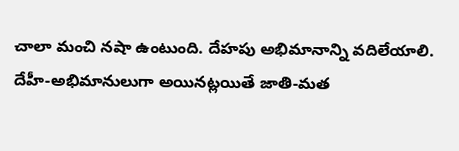చాలా మంచి నషా ఉంటుంది. దేహపు అభిమానాన్ని వదిలేయాలి. దేహీ-అభిమానులుగా అయినట్లయితే జాతి-మత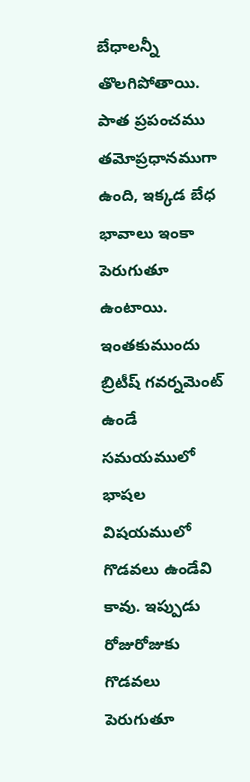బేధాలన్నీ తొలగిపోతాయి. పాత ప్రపంచము తమోప్రధానముగా ఉంది, ఇక్కడ బేధ భావాలు ఇంకా పెరుగుతూ ఉంటాయి. ఇంతకుముందు బ్రిటీష్ గవర్నమెంట్ ఉండే సమయములో భాషల విషయములో గొడవలు ఉండేవి కావు. ఇప్పుడు రోజురోజుకు గొడవలు పెరుగుతూ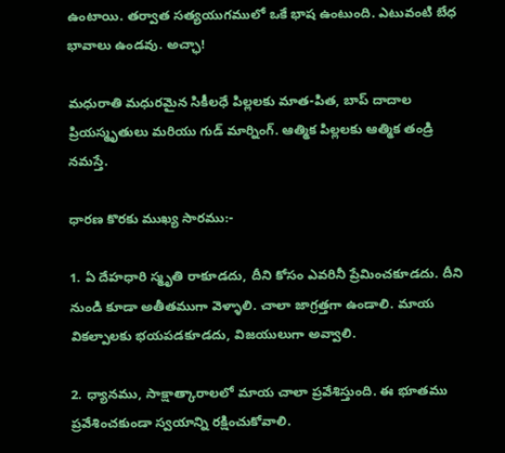ఉంటాయి. తర్వాత సత్యయుగములో ఒకే భాష ఉంటుంది. ఎటువంటి బేధ భావాలు ఉండవు. అచ్ఛా!

మధురాతి మధురమైన సికీలధే పిల్లలకు మాత-పిత, బాప్ దాదాల ప్రియస్మృతులు మరియు గుడ్ మార్నింగ్. ఆత్మిక పిల్లలకు ఆత్మిక తండ్రి నమస్తే.

ధారణ కొరకు ముఖ్య సారము:-

1. ఏ దేహధారి స్మృతి రాకూడదు, దీని కోసం ఎవరినీ ప్రేమించకూడదు. దీని నుండి కూడా అతీతముగా వెళ్ళాలి. చాలా జాగ్రత్తగా ఉండాలి. మాయ వికల్పాలకు భయపడకూడదు, విజయులుగా అవ్వాలి.

2. ధ్యానము, సాక్షాత్కారాలలో మాయ చాలా ప్రవేశిస్తుంది. ఈ భూతము ప్రవేశించకుండా స్వయాన్ని రక్షించుకోవాలి.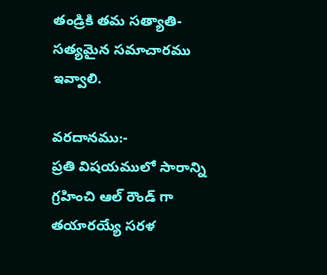తండ్రికి తమ సత్యాతి-సత్యమైన సమాచారము ఇవ్వాలి.

వరదానము:-
ప్రతి విషయములో సారాన్ని గ్రహించి ఆల్ రౌండ్ గా తయారయ్యే సరళ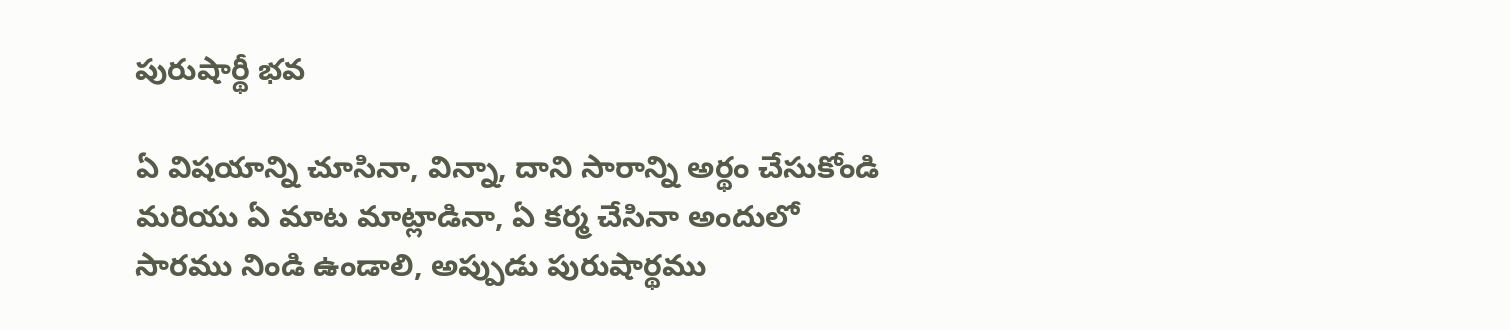పురుషార్థీ భవ

ఏ విషయాన్ని చూసినా, విన్నా, దాని సారాన్ని అర్థం చేసుకోండి మరియు ఏ మాట మాట్లాడినా, ఏ కర్మ చేసినా అందులో సారము నిండి ఉండాలి, అప్పుడు పురుషార్థము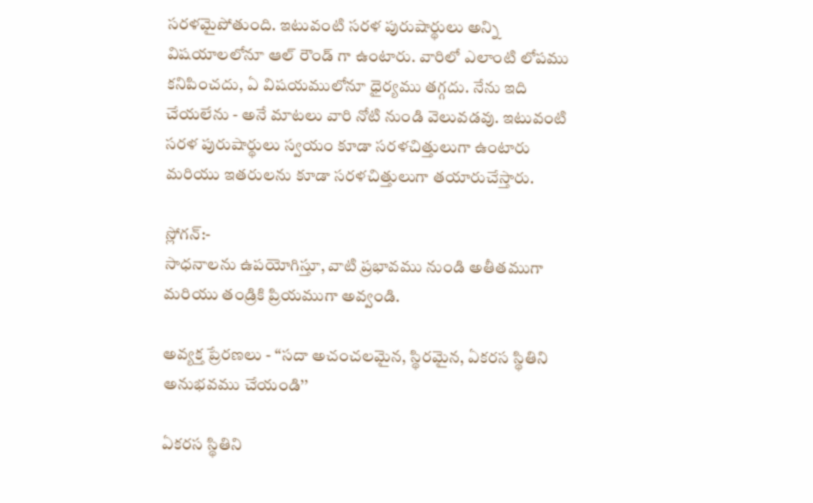సరళమైపోతుంది. ఇటువంటి సరళ పురుషార్థులు అన్ని విషయాలలోనూ ఆల్ రౌండ్ గా ఉంటారు. వారిలో ఎలాంటి లోపము కనిపించదు, ఏ విషయములోనూ ధైర్యము తగ్గదు. నేను ఇది చేయలేను - అనే మాటలు వారి నోటి నుండి వెలువడవు. ఇటువంటి సరళ పురుషార్థులు స్వయం కూడా సరళచిత్తులుగా ఉంటారు మరియు ఇతరులను కూడా సరళచిత్తులుగా తయారుచేస్తారు.

స్లోగన్:-
సాధనాలను ఉపయోగిస్తూ, వాటి ప్రభావము నుండి అతీతముగా మరియు తండ్రికి ప్రియముగా అవ్వండి.

అవ్యక్త ప్రేరణలు - ‘‘సదా అచంచలమైన, స్థిరమైన, ఏకరస స్థితిని అనుభవము చేయండి’’

ఏకరస స్థితిని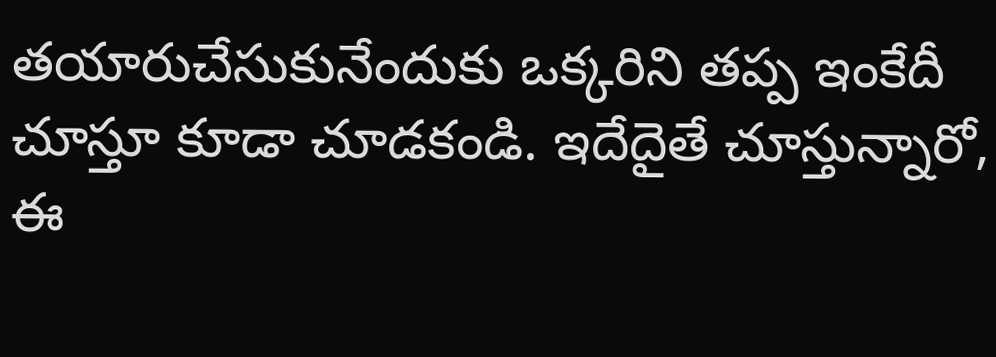తయారుచేసుకునేందుకు ఒక్కరిని తప్ప ఇంకేదీ చూస్తూ కూడా చూడకండి. ఇదేదైతే చూస్తున్నారో, ఈ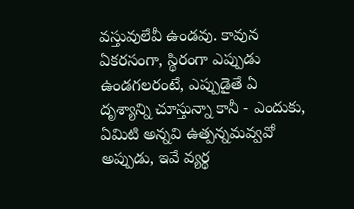వస్తువులేవీ ఉండవు. కావున ఏకరసంగా, స్థిరంగా ఎప్పుడు ఉండగలరంటే, ఎప్పుడైతే ఏ దృశ్యాన్ని చూస్తున్నా కానీ - ఎందుకు, ఏమిటి అన్నవి ఉత్పన్నమవ్వవో అప్పుడు, ఇవే వ్యర్థ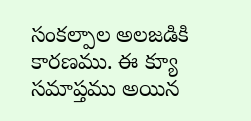సంకల్పాల అలజడికి కారణము. ఈ క్యూ సమాప్తము అయిన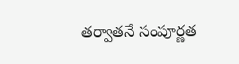తర్వాతనే సంపూర్ణత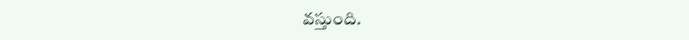వస్తుంది.